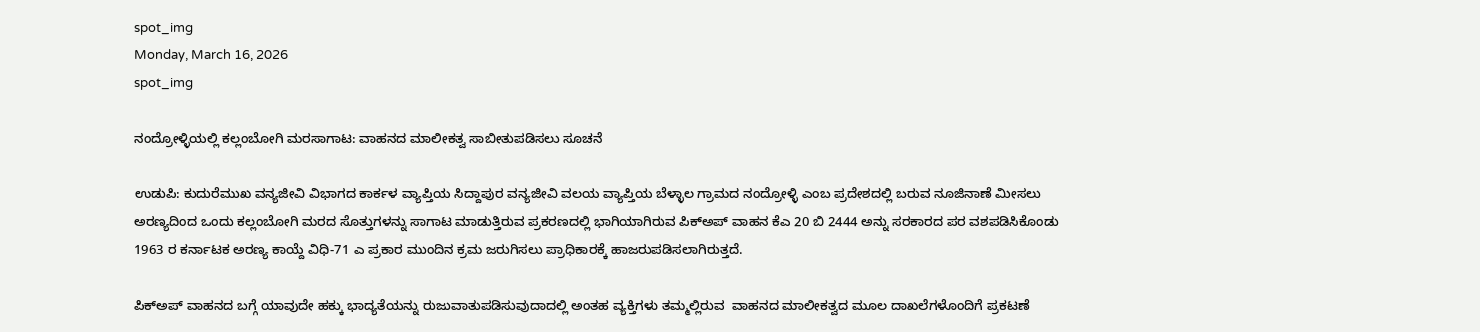spot_img
Monday, March 16, 2026
spot_img

ನಂದ್ರೋಳ್ಳಿಯಲ್ಲಿ ಕಲ್ಲಂಬೋಗಿ ಮರಸಾಗಾಟ: ವಾಹನದ ಮಾಲೀಕತ್ವ ಸಾಬೀತುಪಡಿಸಲು ಸೂಚನೆ

ಉಡುಪಿ: ಕುದುರೆಮುಖ ವನ್ಯಜೀವಿ ವಿಭಾಗದ ಕಾರ್ಕಳ ವ್ಯಾಪ್ತಿಯ ಸಿದ್ದಾಪುರ ವನ್ಯಜೀವಿ ವಲಯ ವ್ಯಾಪ್ತಿಯ ಬೆಳ್ಳಾಲ ಗ್ರಾಮದ ನಂದ್ರೋಳ್ಳಿ ಎಂಬ ಪ್ರದೇಶದಲ್ಲಿ ಬರುವ ನೂಜಿನಾಣೆ ಮೀಸಲು ಅರಣ್ಯದಿಂದ ಒಂದು ಕಲ್ಲಂಬೋಗಿ ಮರದ ಸೊತ್ತುಗಳನ್ನು ಸಾಗಾಟ ಮಾಡುತ್ತಿರುವ ಪ್ರಕರಣದಲ್ಲಿ ಭಾಗಿಯಾಗಿರುವ ಪಿಕ್‌ಅಪ್ ವಾಹನ ಕೆ‌ಎ 20 ಬಿ 2444 ಅನ್ನು ಸರಕಾರದ ಪರ ವಶಪಡಿಸಿಕೊಂಡು 1963 ರ ಕರ್ನಾಟಕ ಅರಣ್ಯ ಕಾಯ್ದೆ ವಿಧಿ-71 ಎ ಪ್ರಕಾರ ಮುಂದಿನ ಕ್ರಮ ಜರುಗಿಸಲು ಪ್ರಾಧಿಕಾರಕ್ಕೆ ಹಾಜರುಪಡಿಸಲಾಗಿರುತ್ತದೆ.

ಪಿಕ್‌ಅಪ್ ವಾಹನದ ಬಗ್ಗೆ ಯಾವುದೇ ಹಕ್ಕು ಭಾದ್ಯತೆಯನ್ನು ರುಜುವಾತುಪಡಿಸುವುದಾದಲ್ಲಿ ಅಂತಹ ವ್ಯಕ್ತಿಗಳು ತಮ್ಮಲ್ಲಿರುವ  ವಾಹನದ ಮಾಲೀಕತ್ವದ ಮೂಲ ದಾಖಲೆಗಳೊಂದಿಗೆ ಪ್ರಕಟಣೆ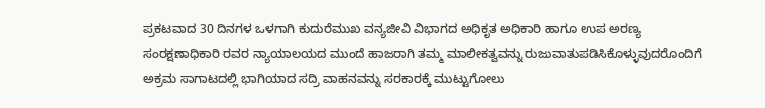ಪ್ರಕಟವಾದ 30 ದಿನಗಳ ಒಳಗಾಗಿ ಕುದುರೆಮುಖ ವನ್ಯಜೀವಿ ವಿಭಾಗದ ಅಧಿಕೃತ ಅಧಿಕಾರಿ ಹಾಗೂ ಉಪ ಅರಣ್ಯ ಸಂರಕ್ಷಣಾಧಿಕಾರಿ ರವರ ನ್ಯಾಯಾಲಯದ ಮುಂದೆ ಹಾಜರಾಗಿ ತಮ್ಮ ಮಾಲೀಕತ್ವವನ್ನು ರುಜುವಾತುಪಡಿಸಿಕೊಳ್ಳುವುದರೊಂದಿಗೆ ಅಕ್ರಮ ಸಾಗಾಟದಲ್ಲಿ ಭಾಗಿಯಾದ ಸದ್ರಿ ವಾಹನವನ್ನು ಸರಕಾರಕ್ಕೆ ಮುಟ್ಟುಗೋಲು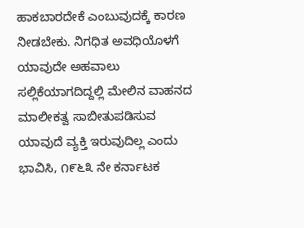ಹಾಕಬಾರದೇಕೆ ಎಂಬುವುದಕ್ಕೆ ಕಾರಣ ನೀಡಬೇಕು. ನಿಗಧಿತ ಅವಧಿಯೊಳಗೆ ಯಾವುದೇ ಅಹವಾಲು ಸಲ್ಲಿಕೆಯಾಗದಿದ್ದಲ್ಲಿ ಮೇಲಿನ ವಾಹನದ ಮಾಲೀಕತ್ವ ಸಾಬೀತುಪಡಿಸುವ ಯಾವುದೆ ವ್ಯಕ್ತಿ ಇರುವುದಿಲ್ಲ ಎಂದು ಭಾವಿಸಿ, ೧೯೬೩ ನೇ ಕರ್ನಾಟಕ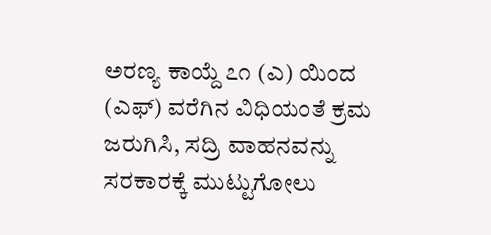ಅರಣ್ಯ ಕಾಯ್ದೆ ೭೧ (ಎ) ಯಿಂದ (ಎಫ್) ವರೆಗಿನ ವಿಧಿಯಂತೆ ಕ್ರಮ ಜರುಗಿಸಿ, ಸದ್ರಿ ವಾಹನವನ್ನು ಸರಕಾರಕ್ಕೆ ಮುಟ್ಟುಗೋಲು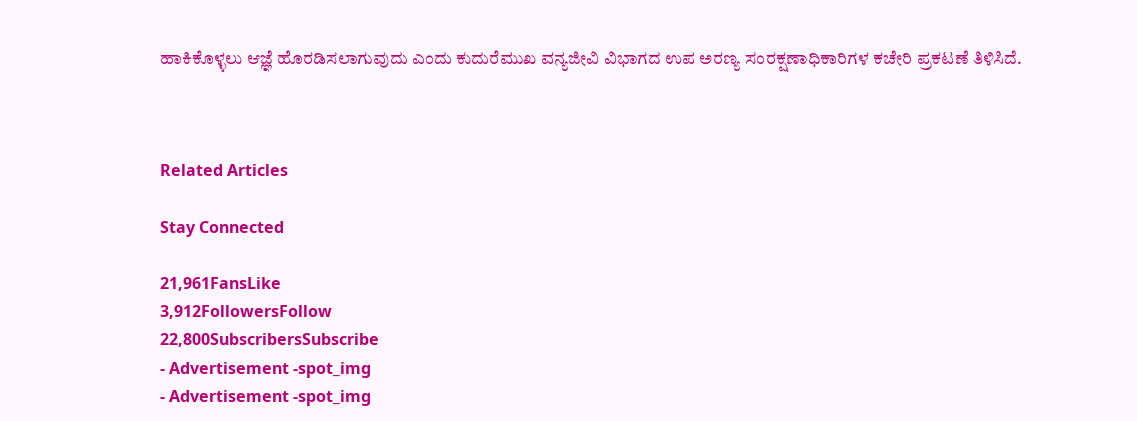ಹಾಕಿಕೊಳ್ಳಲು ಆಜ್ಞೆ ಹೊರಡಿಸಲಾಗುವುದು ಎಂದು ಕುದುರೆಮುಖ ವನ್ಯಜೀವಿ ವಿಭಾಗದ ಉಪ ಅರಣ್ಯ ಸಂರಕ್ಷಣಾಧಿಕಾರಿಗಳ ಕಚೇರಿ ಪ್ರಕಟಣೆ ತಿಳಿಸಿದೆ.



Related Articles

Stay Connected

21,961FansLike
3,912FollowersFollow
22,800SubscribersSubscribe
- Advertisement -spot_img
- Advertisement -spot_img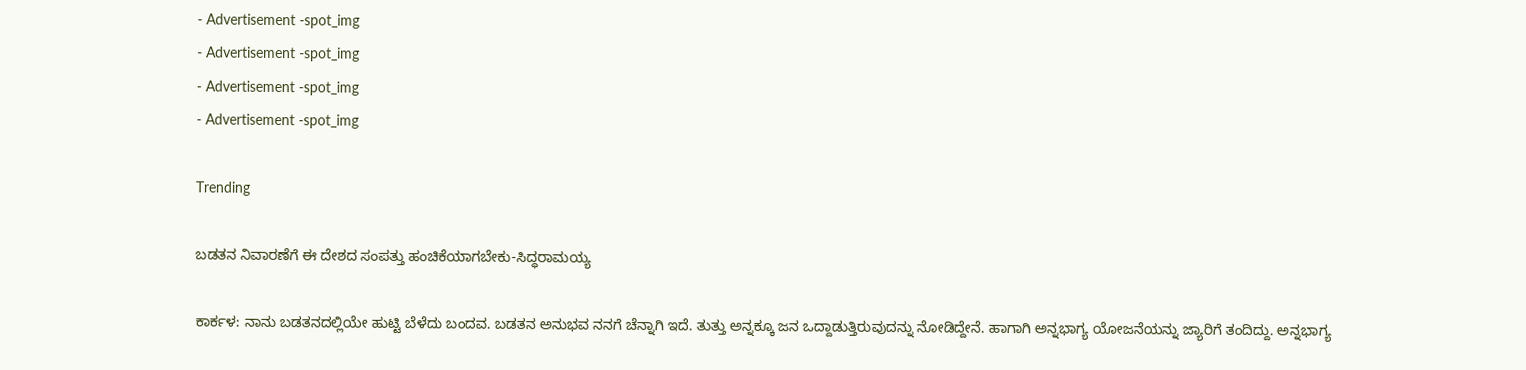- Advertisement -spot_img
- Advertisement -spot_img
- Advertisement -spot_img
- Advertisement -spot_img

Trending

ಬಡತನ ನಿವಾರಣೆಗೆ ಈ ದೇಶದ ಸಂಪತ್ತು ಹಂಚಿಕೆಯಾಗಬೇಕು-ಸಿದ್ಧರಾಮಯ್ಯ

ಕಾರ್ಕಳ: ನಾನು ಬಡತನದಲ್ಲಿಯೇ ಹುಟ್ಟಿ ಬೆಳೆದು ಬಂದವ. ಬಡತನ ಅನುಭವ ನನಗೆ ಚೆನ್ನಾಗಿ ಇದೆ. ತುತ್ತು ಅನ್ನಕ್ಕೂ ಜನ ಒದ್ದಾಡುತ್ತಿರುವುದನ್ನು ನೋಡಿದ್ದೇನೆ. ಹಾಗಾಗಿ ಅನ್ನಭಾಗ್ಯ ಯೋಜನೆಯನ್ನು ಜ್ಯಾರಿಗೆ ತಂದಿದ್ದು. ಅನ್ನಭಾಗ್ಯ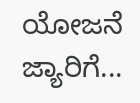ಯೋಜನೆ ಜ್ಯಾರಿಗೆ...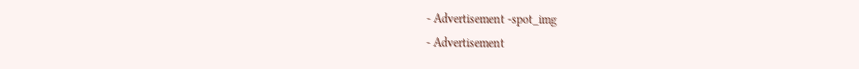- Advertisement -spot_img
- Advertisement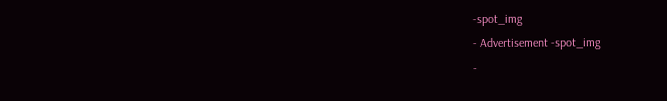-spot_img
- Advertisement -spot_img
-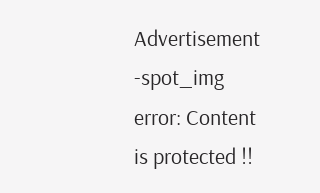Advertisement -spot_img
error: Content is protected !!